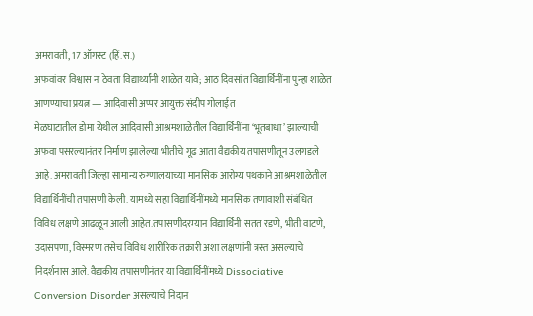अमरावती, 17 ऑगस्ट (हिं.स.)
अफवांवर विश्वास न ठेवता विद्यार्थ्यांनी शाळेत यावे; आठ दिवसांत विद्यार्थिनींना पुन्हा शाळेत आणण्याचा प्रयत्न — आदिवासी अप्पर आयुक्त संदीप गोलाईत
मेळघाटातील डोमा येथील आदिवासी आश्रमशाळेतील विद्यार्थिनींना ‘भूतबाधा’ झाल्याची अफवा पसरल्यानंतर निर्माण झालेल्या भीतीचे गूढ आता वैद्यकीय तपासणीतून उलगडले आहे. अमरावती जिल्हा सामान्य रुग्णालयाच्या मानसिक आरोग्य पथकाने आश्रमशाळेतील विद्यार्थिनींची तपासणी केली. यामध्ये सहा विद्यार्थिनींमध्ये मानसिक तणावाशी संबंधित विविध लक्षणे आढळून आली आहेत.तपासणीदरम्यान विद्यार्थिनी सतत रडणे, भीती वाटणे, उदासपणा, विस्मरण तसेच विविध शारीरिक तक्रारी अशा लक्षणांनी त्रस्त असल्याचे निदर्शनास आले. वैद्यकीय तपासणीनंतर या विद्यार्थिनींमध्ये Dissociative Conversion Disorder असल्याचे निदान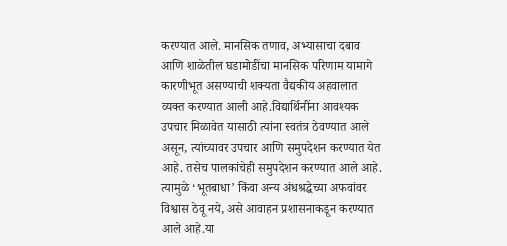करण्यात आले. मानसिक तणाव, अभ्यासाचा दबाव आणि शाळेतील घडामोडींचा मानसिक परिणाम यामागे कारणीभूत असण्याची शक्यता वैद्यकीय अहवालात व्यक्त करण्यात आली आहे.विद्यार्थिनींना आवश्यक उपचार मिळावेत यासाठी त्यांना स्वतंत्र ठेवण्यात आले असून, त्यांच्यावर उपचार आणि समुपदेशन करण्यात येत आहे. तसेच पालकांचेही समुपदेशन करण्यात आले आहे. त्यामुळे ‘भूतबाधा’ किंवा अन्य अंधश्रद्धेच्या अफवांवर विश्वास ठेवू नये, असे आवाहन प्रशासनाकडून करण्यात आले आहे.या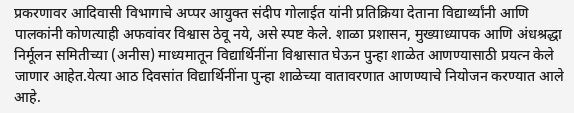प्रकरणावर आदिवासी विभागाचे अप्पर आयुक्त संदीप गोलाईत यांनी प्रतिक्रिया देताना विद्यार्थ्यांनी आणि पालकांनी कोणत्याही अफवांवर विश्वास ठेवू नये, असे स्पष्ट केले. शाळा प्रशासन, मुख्याध्यापक आणि अंधश्रद्धा निर्मूलन समितीच्या (अनीस) माध्यमातून विद्यार्थिनींना विश्वासात घेऊन पुन्हा शाळेत आणण्यासाठी प्रयत्न केले जाणार आहेत.येत्या आठ दिवसांत विद्यार्थिनींना पुन्हा शाळेच्या वातावरणात आणण्याचे नियोजन करण्यात आले आहे.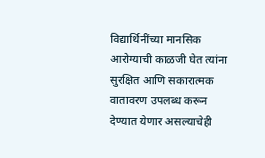विद्यार्थिनींच्या मानसिक आरोग्याची काळजी घेत त्यांना सुरक्षित आणि सकारात्मक वातावरण उपलब्ध करून देण्यात येणार असल्याचेही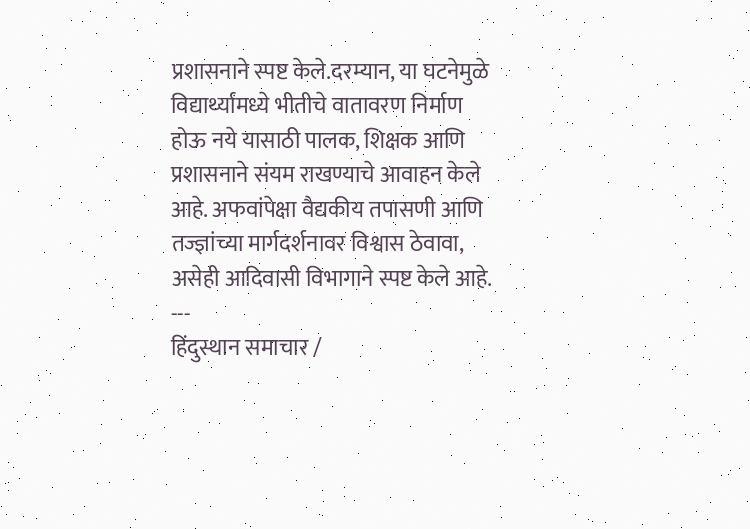प्रशासनाने स्पष्ट केले.दरम्यान, या घटनेमुळे विद्यार्थ्यांमध्ये भीतीचे वातावरण निर्माण होऊ नये यासाठी पालक, शिक्षक आणि प्रशासनाने संयम राखण्याचे आवाहन केले आहे. अफवांपेक्षा वैद्यकीय तपासणी आणि तज्ज्ञांच्या मार्गदर्शनावर विश्वास ठेवावा, असेही आदिवासी विभागाने स्पष्ट केले आहे.
---
हिंदुस्थान समाचार /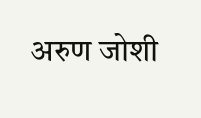अरुण जोशी